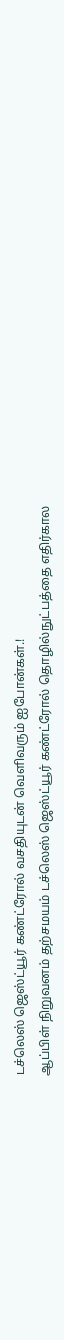டச்லெஸ் ஜெஸ்ட்யூர் கண்ட்ரோல் வசதியுடன் வெளிவரும் ஐபோன்கள்.!
ஆப்பிள் நிறுவனம் தற்சமயம் டச்லெஸ் ஜெஸ்ட்யூர் கண்ட்ரோல் தொழில்நுட்பத்தை எதிர்கால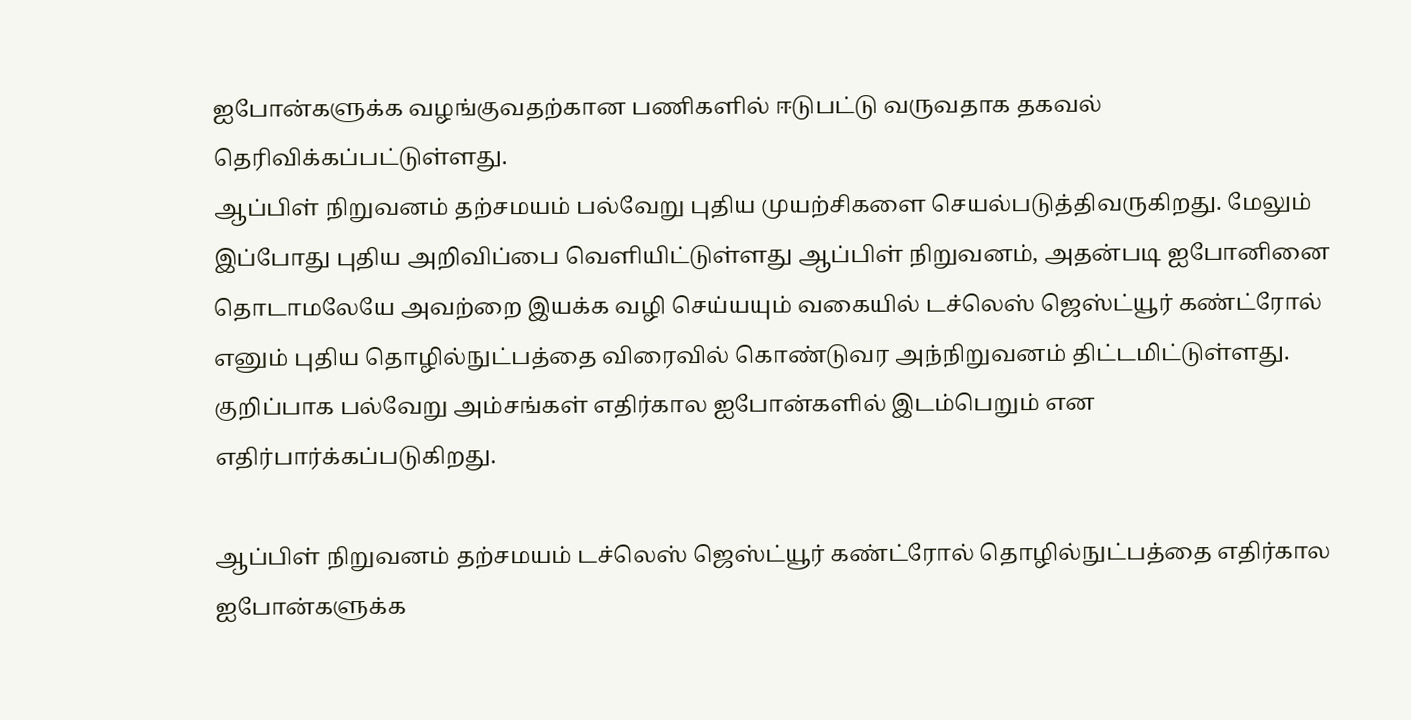ஐபோன்களுக்க வழங்குவதற்கான பணிகளில் ஈடுபட்டு வருவதாக தகவல் தெரிவிக்கப்பட்டுள்ளது.
ஆப்பிள் நிறுவனம் தற்சமயம் பல்வேறு புதிய முயற்சிகளை செயல்படுத்திவருகிறது. மேலும் இப்போது புதிய அறிவிப்பை வெளியிட்டுள்ளது ஆப்பிள் நிறுவனம், அதன்படி ஐபோனினை தொடாமலேயே அவற்றை இயக்க வழி செய்யயும் வகையில் டச்லெஸ் ஜெஸ்ட்யூர் கண்ட்ரோல் எனும் புதிய தொழில்நுட்பத்தை விரைவில் கொண்டுவர அந்நிறுவனம் திட்டமிட்டுள்ளது. குறிப்பாக பல்வேறு அம்சங்கள் எதிர்கால ஐபோன்களில் இடம்பெறும் என எதிர்பார்க்கப்படுகிறது.

ஆப்பிள் நிறுவனம் தற்சமயம் டச்லெஸ் ஜெஸ்ட்யூர் கண்ட்ரோல் தொழில்நுட்பத்தை எதிர்கால ஐபோன்களுக்க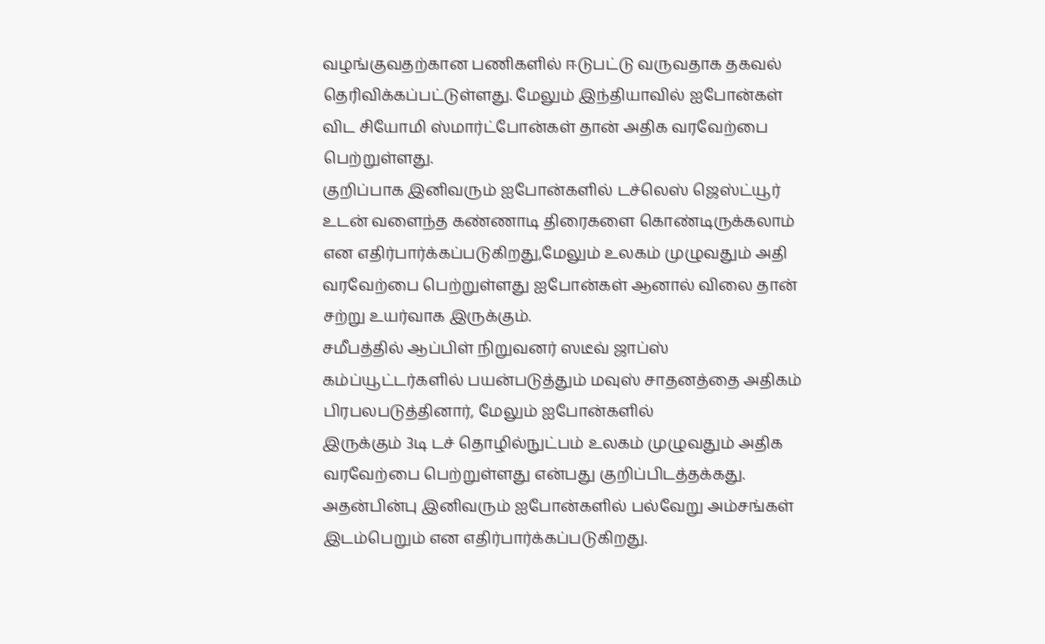வழங்குவதற்கான பணிகளில் ஈடுபட்டு வருவதாக தகவல் தெரிவிக்கப்பட்டுள்ளது. மேலும் இந்தியாவில் ஐபோன்கள் விட சியோமி ஸ்மார்ட்போன்கள் தான் அதிக வரவேற்பை பெற்றுள்ளது.
குறிப்பாக இனிவரும் ஐபோன்களில் டச்லெஸ் ஜெஸ்ட்யூர் உடன் வளைந்த கண்ணாடி திரைகளை கொண்டிருக்கலாம் என எதிர்பார்க்கப்படுகிறது,மேலும் உலகம் முழுவதும் அதி வரவேற்பை பெற்றுள்ளது ஐபோன்கள் ஆனால் விலை தான் சற்று உயர்வாக இருக்கும்.
சமீபத்தில் ஆப்பிள் நிறுவனர் ஸடீவ் ஜாப்ஸ் கம்ப்யூட்டர்களில் பயன்படுத்தும் மவுஸ் சாதனத்தை அதிகம் பிரபலபடுத்தினார், மேலும் ஐபோன்களில்
இருக்கும் 3டி டச் தொழில்நுட்பம் உலகம் முழுவதும் அதிக வரவேற்பை பெற்றுள்ளது என்பது குறிப்பிடத்தக்கது. அதன்பின்பு இனிவரும் ஐபோன்களில் பல்வேறு அம்சங்கள் இடம்பெறும் என எதிர்பார்க்கப்படுகிறது.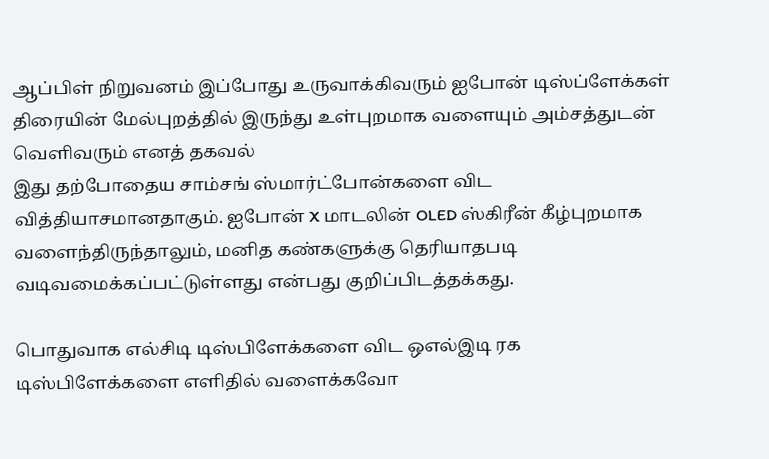ஆப்பிள் நிறுவனம் இப்போது உருவாக்கிவரும் ஐபோன் டிஸ்ப்ளேக்கள் திரையின் மேல்புறத்தில் இருந்து உள்புறமாக வளையும் அம்சத்துடன் வெளிவரும் எனத் தகவல்
இது தற்போதைய சாம்சங் ஸ்மார்ட்போன்களை விட வித்தியாசமானதாகும். ஐபோன் X மாடலின் OLED ஸ்கிரீன் கீழ்புறமாக வளைந்திருந்தாலும், மனித கண்களுக்கு தெரியாதபடி வடிவமைக்கப்பட்டுள்ளது என்பது குறிப்பிடத்தக்கது.

பொதுவாக எல்சிடி டிஸ்பிளேக்களை விட ஒஎல்இடி ரக டிஸ்பிளேக்களை எளிதில் வளைக்கவோ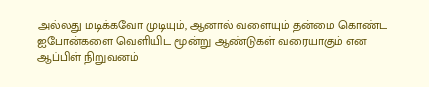அல்லது மடிக்கவோ முடியும், ஆனால் வளையும் தன்மை கொண்ட ஐபோன்களை வெளியிட மூன்று ஆண்டுகள் வரையாகும் என ஆப்பிள் நிறுவனம்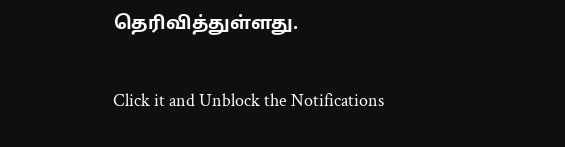தெரிவித்துள்ளது.


Click it and Unblock the Notifications